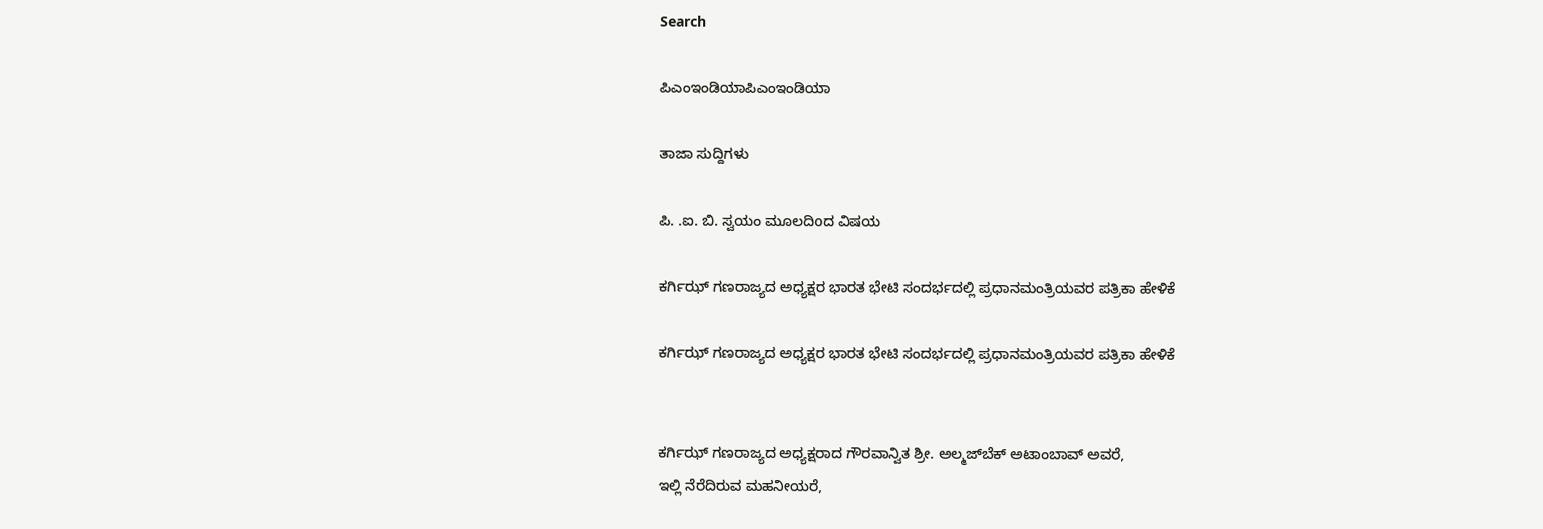Search

ಪಿಎಂಇಂಡಿಯಾಪಿಎಂಇಂಡಿಯಾ

ತಾಜಾ ಸುದ್ದಿಗಳು

ಪಿ. .ಐ. ಬಿ. ಸ್ವಯಂ ಮೂಲದಿoದ ವಿಷಯ

ಕರ್ಗಿಝ್ ಗಣರಾಜ್ಯದ ಅಧ್ಯಕ್ಷರ ಭಾರತ ಭೇಟಿ ಸಂದರ್ಭದಲ್ಲಿ ಪ್ರಧಾನಮಂತ್ರಿಯವರ ಪತ್ರಿಕಾ ಹೇಳಿಕೆ

ಕರ್ಗಿಝ್ ಗಣರಾಜ್ಯದ ಅಧ್ಯಕ್ಷರ ಭಾರತ ಭೇಟಿ ಸಂದರ್ಭದಲ್ಲಿ ಪ್ರಧಾನಮಂತ್ರಿಯವರ ಪತ್ರಿಕಾ ಹೇಳಿಕೆ


ಕರ್ಗಿಝ್ ಗಣರಾಜ್ಯದ ಅಧ್ಯಕ್ಷರಾದ ಗೌರವಾನ್ವಿತ ಶ್ರೀ. ಅಲ್ಮಜ್‍ಬೆಕ್ ಅಟಾಂಬಾವ್ ಅವರೆ,
ಇಲ್ಲಿ ನೆರೆದಿರುವ ಮಹನೀಯರೆ,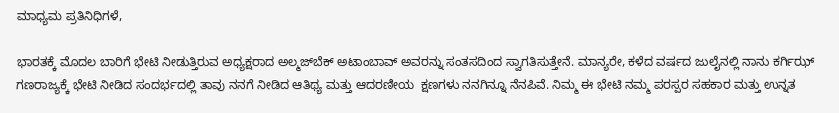ಮಾಧ್ಯಮ ಪ್ರತಿನಿಧಿಗಳೆ,

ಭಾರತಕ್ಕೆ ಮೊದಲ ಬಾರಿಗೆ ಭೇಟಿ ನೀಡುತ್ತಿರುವ ಅಧ್ಯಕ್ಷರಾದ ಅಲ್ಮಜ್‍ಬೆಕ್ ಅಟಾಂಬಾವ್ ಅವರನ್ನು ಸಂತಸದಿಂದ ಸ್ವಾಗತಿಸುತ್ತೇನೆ. ಮಾನ್ಯರೇ, ಕಳೆದ ವರ್ಷದ ಜುಲೈನಲ್ಲಿ ನಾನು ಕರ್ಗಿಝ್ ಗಣರಾಜ್ಯಕ್ಕೆ ಭೇಟಿ ನೀಡಿದ ಸಂದರ್ಭದಲ್ಲಿ ತಾವು ನನಗೆ ನೀಡಿದ ಆತಿಥ್ಯ ಮತ್ತು ಆದರಣೀಯ  ಕ್ಷಣಗಳು ನನಗಿನ್ನೂ ನೆನಪಿವೆ. ನಿಮ್ಮ ಈ ಭೇಟಿ ನಮ್ಮ ಪರಸ್ಪರ ಸಹಕಾರ ಮತ್ತು ಉನ್ನತ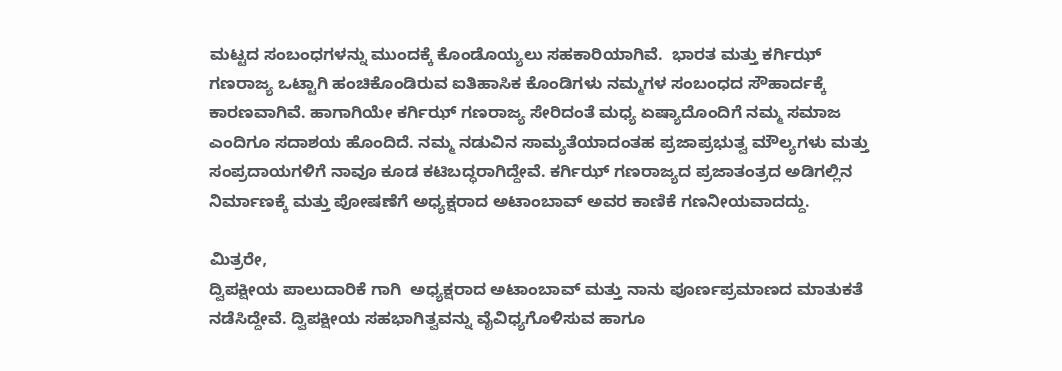ಮಟ್ಟದ ಸಂಬಂಧಗಳನ್ನು ಮುಂದಕ್ಕೆ ಕೊಂಡೊಯ್ಯಲು ಸಹಕಾರಿಯಾಗಿವೆ.  ಭಾರತ ಮತ್ತು ಕರ್ಗಿಝ್ ಗಣರಾಜ್ಯ ಒಟ್ಟಾಗಿ ಹಂಚಿಕೊಂಡಿರುವ ಐತಿಹಾಸಿಕ ಕೊಂಡಿಗಳು ನಮ್ಮಗಳ ಸಂಬಂಧದ ಸೌಹಾರ್ದಕ್ಕೆ ಕಾರಣವಾಗಿವೆ. ಹಾಗಾಗಿಯೇ ಕರ್ಗಿಝ್ ಗಣರಾಜ್ಯ ಸೇರಿದಂತೆ ಮಧ್ಯ ಏಷ್ಯಾದೊಂದಿಗೆ ನಮ್ಮ ಸಮಾಜ ಎಂದಿಗೂ ಸದಾಶಯ ಹೊಂದಿದೆ. ನಮ್ಮ ನಡುವಿನ ಸಾಮ್ಯತೆಯಾದಂತಹ ಪ್ರಜಾಪ್ರಭುತ್ವ ಮೌಲ್ಯಗಳು ಮತ್ತು ಸಂಪ್ರದಾಯಗಳಿಗೆ ನಾವೂ ಕೂಡ ಕಟಿಬದ್ಧರಾಗಿದ್ದೇವೆ. ಕರ್ಗಿಝ್ ಗಣರಾಜ್ಯದ ಪ್ರಜಾತಂತ್ರದ ಅಡಿಗಲ್ಲಿನ ನಿರ್ಮಾಣಕ್ಕೆ ಮತ್ತು ಪೋಷಣೆಗೆ ಅಧ್ಯಕ್ಷರಾದ ಅಟಾಂಬಾವ್ ಅವರ ಕಾಣಿಕೆ ಗಣನೀಯವಾದದ್ದು.

ಮಿತ್ರರೇ,
ದ್ವಿಪಕ್ಷೀಯ ಪಾಲುದಾರಿಕೆ ಗಾಗಿ  ಅಧ್ಯಕ್ಷರಾದ ಅಟಾಂಬಾವ್ ಮತ್ತು ನಾನು ಪೂರ್ಣಪ್ರಮಾಣದ ಮಾತುಕತೆ ನಡೆಸಿದ್ದೇವೆ. ದ್ವಿಪಕ್ಷೀಯ ಸಹಭಾಗಿತ್ವವನ್ನು ವೈವಿಧ್ಯಗೊಳಿಸುವ ಹಾಗೂ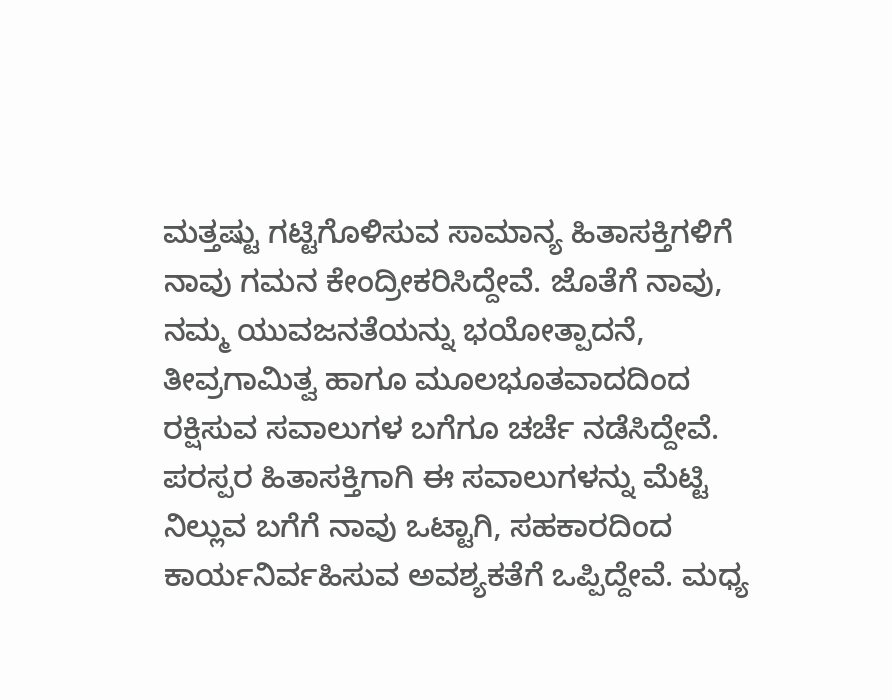ಮತ್ತಷ್ಟು ಗಟ್ಟಿಗೊಳಿಸುವ ಸಾಮಾನ್ಯ ಹಿತಾಸಕ್ತಿಗಳಿಗೆ ನಾವು ಗಮನ ಕೇಂದ್ರೀಕರಿಸಿದ್ದೇವೆ. ಜೊತೆಗೆ ನಾವು, ನಮ್ಮ ಯುವಜನತೆಯನ್ನು ಭಯೋತ್ಪಾದನೆ, ತೀವ್ರಗಾಮಿತ್ವ ಹಾಗೂ ಮೂಲಭೂತವಾದದಿಂದ ರಕ್ಷಿಸುವ ಸವಾಲುಗಳ ಬಗೆಗೂ ಚರ್ಚೆ ನಡೆಸಿದ್ದೇವೆ.
ಪರಸ್ಪರ ಹಿತಾಸಕ್ತಿಗಾಗಿ ಈ ಸವಾಲುಗಳನ್ನು ಮೆಟ್ಟಿ ನಿಲ್ಲುವ ಬಗೆಗೆ ನಾವು ಒಟ್ಟಾಗಿ, ಸಹಕಾರದಿಂದ ಕಾರ್ಯನಿರ್ವಹಿಸುವ ಅವಶ್ಯಕತೆಗೆ ಒಪ್ಪಿದ್ದೇವೆ. ಮಧ್ಯ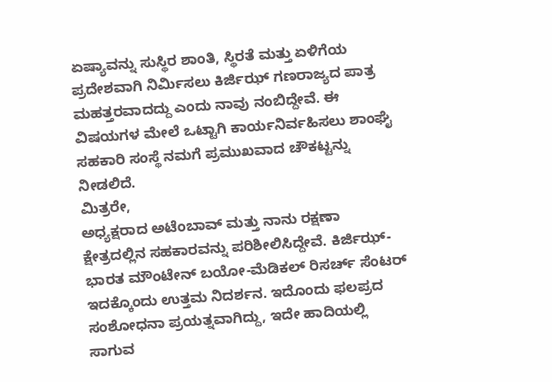ಏಷ್ಯಾವನ್ನು ಸುಸ್ಥಿರ ಶಾಂತಿ, ಸ್ಥಿರತೆ ಮತ್ತು ಏಳಿಗೆಯ ಪ್ರದೇಶವಾಗಿ ನಿರ್ಮಿಸಲು ಕಿರ್ಜಿಝ್ ಗಣರಾಜ್ಯದ ಪಾತ್ರ ಮಹತ್ತರವಾದದ್ದು ಎಂದು ನಾವು ನಂಬಿದ್ದೇವೆ. ಈ ವಿಷಯಗಳ ಮೇಲೆ ಒಟ್ಟಾಗಿ ಕಾರ್ಯನಿರ್ವಹಿಸಲು ಶಾಂಘೈ ಸಹಕಾರಿ ಸಂಸ್ಥೆ ನಮಗೆ ಪ್ರಮುಖವಾದ ಚೌಕಟ್ಟನ್ನು ನೀಡಲಿದೆ.
ಮಿತ್ರರೇ,
ಅಧ್ಯಕ್ಷರಾದ ಅಟೆಂಬಾವ್ ಮತ್ತು ನಾನು ರಕ್ಷಣಾ ಕ್ಷೇತ್ರದಲ್ಲಿನ ಸಹಕಾರವನ್ನು ಪರಿಶೀಲಿಸಿದ್ದೇವೆ. ಕಿರ್ಜಿಝ್-ಭಾರತ ಮೌಂಟೇನ್ ಬಯೋ-ಮೆಡಿಕಲ್ ರಿಸರ್ಚ್ ಸೆಂಟರ್ ಇದಕ್ಕೊಂದು ಉತ್ತಮ ನಿದರ್ಶನ. ಇದೊಂದು ಫಲಪ್ರದ ಸಂಶೋಧನಾ ಪ್ರಯತ್ನವಾಗಿದ್ದು, ಇದೇ ಹಾದಿಯಲ್ಲಿ ಸಾಗುವ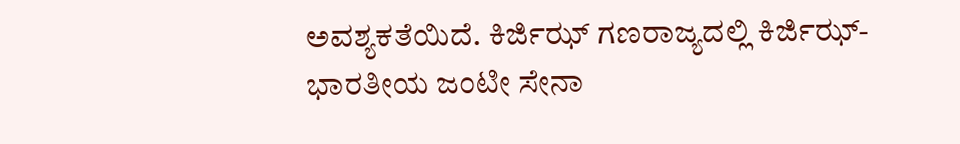ಅವಶ್ಯಕತೆಯಿದೆ. ಕಿರ್ಜಿಝ್ ಗಣರಾಜ್ಯದಲ್ಲಿ ಕಿರ್ಜಿಝ್-ಭಾರತೀಯ ಜಂಟೀ ಸೇನಾ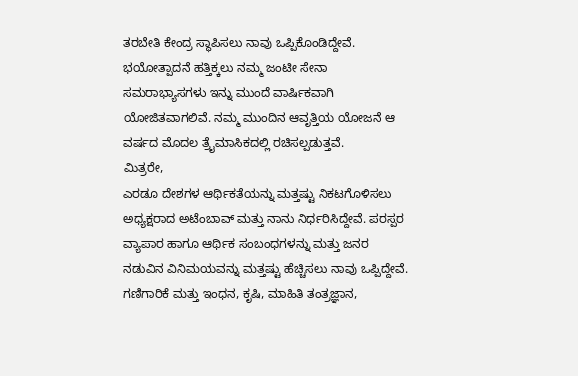ತರಬೇತಿ ಕೇಂದ್ರ ಸ್ಥಾಪಿಸಲು ನಾವು ಒಪ್ಪಿಕೊಂಡಿದ್ದೇವೆ. ಭಯೋತ್ಪಾದನೆ ಹತ್ತಿಕ್ಕಲು ನಮ್ಮ ಜಂಟೀ ಸೇನಾ ಸಮರಾಭ್ಯಾಸಗಳು ಇನ್ನು ಮುಂದೆ ವಾರ್ಷಿಕವಾಗಿ ಯೋಜಿತವಾಗಲಿವೆ. ನಮ್ಮ ಮುಂದಿನ ಆವೃತ್ತಿಯ ಯೋಜನೆ ಆ ವರ್ಷದ ಮೊದಲ ತ್ರೈಮಾಸಿಕದಲ್ಲಿ ರಚಿಸಲ್ಪಡುತ್ತವೆ.
ಮಿತ್ರರೇ,
ಎರಡೂ ದೇಶಗಳ ಆರ್ಥಿಕತೆಯನ್ನು ಮತ್ತಷ್ಟು ನಿಕಟಗೊಳಿಸಲು ಅಧ್ಯಕ್ಷರಾದ ಅಟೆಂಬಾವ್ ಮತ್ತು ನಾನು ನಿರ್ಧರಿಸಿದ್ದೇವೆ. ಪರಸ್ಪರ ವ್ಯಾಪಾರ ಹಾಗೂ ಆರ್ಥಿಕ ಸಂಬಂಧಗಳನ್ನು ಮತ್ತು ಜನರ ನಡುವಿನ ವಿನಿಮಯವನ್ನು ಮತ್ತಷ್ಟು ಹೆಚ್ಚಿಸಲು ನಾವು ಒಪ್ಪಿದ್ದೇವೆ. ಗಣಿಗಾರಿಕೆ ಮತ್ತು ಇಂಧನ, ಕೃಷಿ, ಮಾಹಿತಿ ತಂತ್ರಜ್ಞಾನ,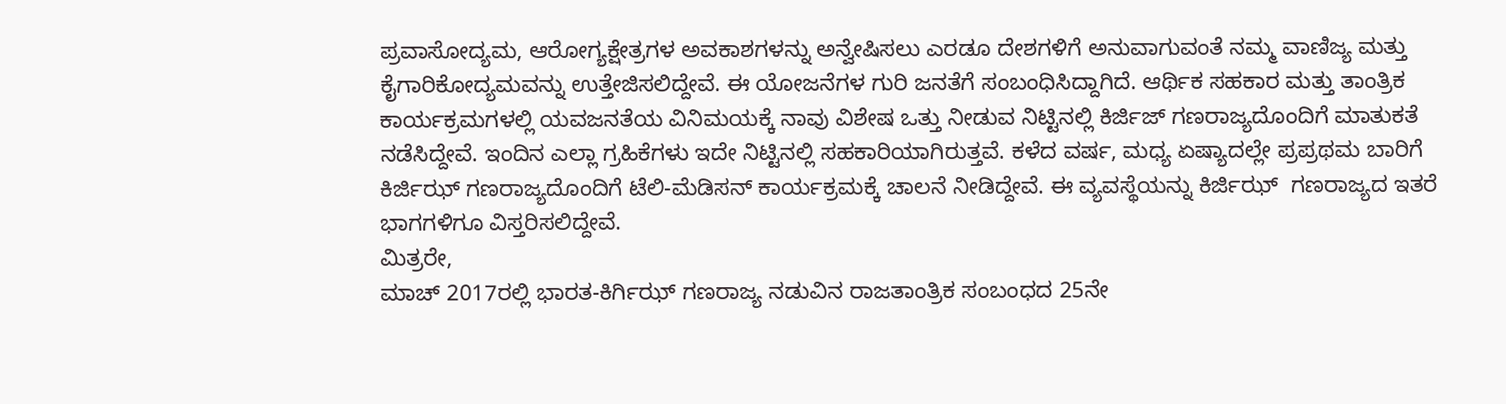ಪ್ರವಾಸೋದ್ಯಮ, ಆರೋಗ್ಯಕ್ಷೇತ್ರಗಳ ಅವಕಾಶಗಳನ್ನು ಅನ್ವೇಷಿಸಲು ಎರಡೂ ದೇಶಗಳಿಗೆ ಅನುವಾಗುವಂತೆ ನಮ್ಮ ವಾಣಿಜ್ಯ ಮತ್ತು ಕೈಗಾರಿಕೋದ್ಯಮವನ್ನು ಉತ್ತೇಜಿಸಲಿದ್ದೇವೆ. ಈ ಯೋಜನೆಗಳ ಗುರಿ ಜನತೆಗೆ ಸಂಬಂಧಿಸಿದ್ದಾಗಿದೆ. ಆರ್ಥಿಕ ಸಹಕಾರ ಮತ್ತು ತಾಂತ್ರಿಕ ಕಾರ್ಯಕ್ರಮಗಳಲ್ಲಿ ಯವಜನತೆಯ ವಿನಿಮಯಕ್ಕೆ ನಾವು ವಿಶೇಷ ಒತ್ತು ನೀಡುವ ನಿಟ್ಟಿನಲ್ಲಿ ಕಿರ್ಜಿಜ್ ಗಣರಾಜ್ಯದೊಂದಿಗೆ ಮಾತುಕತೆ ನಡೆಸಿದ್ದೇವೆ. ಇಂದಿನ ಎಲ್ಲಾ ಗ್ರಹಿಕೆಗಳು ಇದೇ ನಿಟ್ಟಿನಲ್ಲಿ ಸಹಕಾರಿಯಾಗಿರುತ್ತವೆ. ಕಳೆದ ವರ್ಷ, ಮಧ್ಯ ಏಷ್ಯಾದಲ್ಲೇ ಪ್ರಪ್ರಥಮ ಬಾರಿಗೆ ಕಿರ್ಜಿಝ್ ಗಣರಾಜ್ಯದೊಂದಿಗೆ ಟೆಲಿ-ಮೆಡಿಸನ್ ಕಾರ್ಯಕ್ರಮಕ್ಕೆ ಚಾಲನೆ ನೀಡಿದ್ದೇವೆ. ಈ ವ್ಯವಸ್ಥೆಯನ್ನು ಕಿರ್ಜಿಝ್  ಗಣರಾಜ್ಯದ ಇತರೆ ಭಾಗಗಳಿಗೂ ವಿಸ್ತರಿಸಲಿದ್ದೇವೆ.
ಮಿತ್ರರೇ,
ಮಾಚ್ 2017ರಲ್ಲಿ ಭಾರತ-ಕಿರ್ಗಿಝ್ ಗಣರಾಜ್ಯ ನಡುವಿನ ರಾಜತಾಂತ್ರಿಕ ಸಂಬಂಧದ 25ನೇ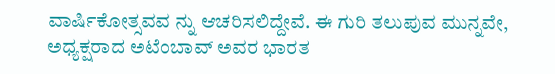ವಾರ್ಷಿಕೋತ್ಸವವ ನ್ನು ಆಚರಿಸಲಿದ್ದೇವೆ. ಈ ಗುರಿ ತಲುಪುವ ಮುನ್ನವೇ, ಅಧ್ಯಕ್ಷರಾದ ಅಟೆಂಬಾವ್ ಅವರ ಭಾರತ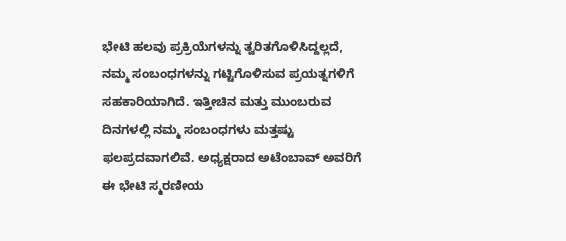ಭೇಟಿ ಹಲವು ಪ್ರಕ್ರಿಯೆಗಳನ್ನು ತ್ವರಿತಗೊಳಿಸಿದ್ದಲ್ಲದೆ, ನಮ್ಮ ಸಂಬಂಧಗಳನ್ನು ಗಟ್ಟಿಗೊಳಿಸುವ ಪ್ರಯತ್ನಗಳಿಗೆ ಸಹಕಾರಿಯಾಗಿದೆ. ಇತ್ತೀಚಿನ ಮತ್ತು ಮುಂಬರುವ ದಿನಗಳಲ್ಲಿ ನಮ್ಮ ಸಂಬಂಧಗಳು ಮತ್ತಷ್ಟು ಫಲಪ್ರದವಾಗಲಿವೆ. ಅಧ್ಯಕ್ಷರಾದ ಅಟೆಂಬಾವ್ ಅವರಿಗೆ ಈ ಭೇಟಿ ಸ್ಮರಣೀಯ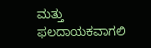ಮತ್ತು ಫಲದಾಯಕವಾಗಲಿ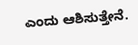ಎಂದು ಆಶಿಸುತ್ತೇನೆ.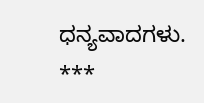ಧನ್ಯವಾದಗಳು.
***